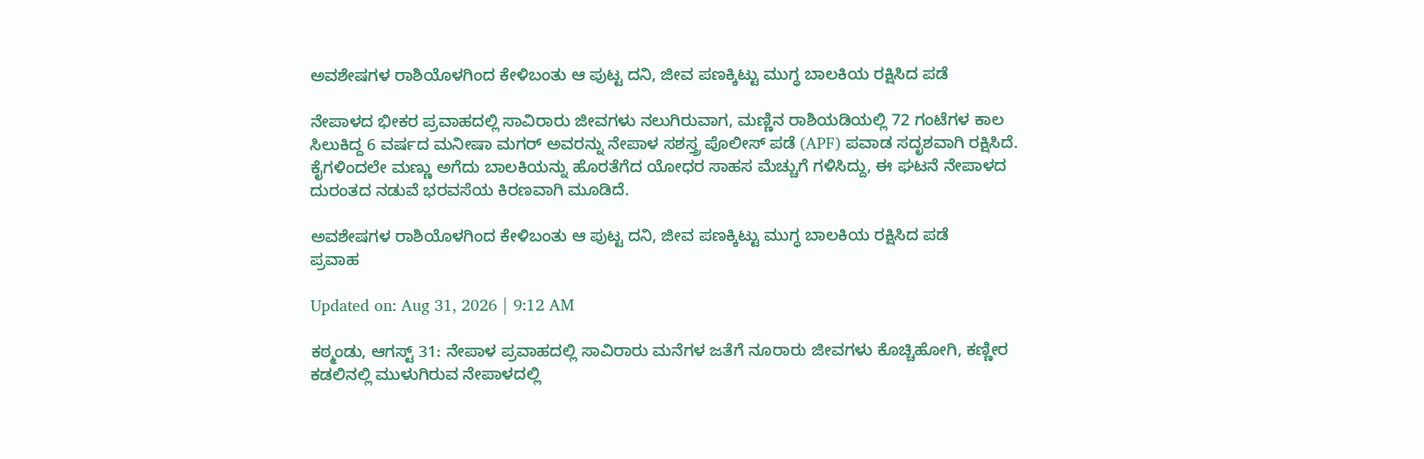ಅವಶೇಷಗಳ ರಾಶಿಯೊಳಗಿಂದ ಕೇಳಿಬಂತು ಆ ಪುಟ್ಟ ದನಿ, ಜೀವ ಪಣಕ್ಕಿಟ್ಟು ಮುಗ್ಧ ಬಾಲಕಿಯ ರಕ್ಷಿಸಿದ ಪಡೆ

ನೇಪಾಳದ ಭೀಕರ ಪ್ರವಾಹದಲ್ಲಿ ಸಾವಿರಾರು ಜೀವಗಳು ನಲುಗಿರುವಾಗ, ಮಣ್ಣಿನ ರಾಶಿಯಡಿಯಲ್ಲಿ 72 ಗಂಟೆಗಳ ಕಾಲ ಸಿಲುಕಿದ್ದ 6 ವರ್ಷದ ಮನೀಷಾ ಮಗರ್ ಅವರನ್ನು ನೇಪಾಳ ಸಶಸ್ತ್ರ ಪೊಲೀಸ್ ಪಡೆ (APF) ಪವಾಡ ಸದೃಶವಾಗಿ ರಕ್ಷಿಸಿದೆ. ಕೈಗಳಿಂದಲೇ ಮಣ್ಣು ಅಗೆದು ಬಾಲಕಿಯನ್ನು ಹೊರತೆಗೆದ ಯೋಧರ ಸಾಹಸ ಮೆಚ್ಚುಗೆ ಗಳಿಸಿದ್ದು, ಈ ಘಟನೆ ನೇಪಾಳದ ದುರಂತದ ನಡುವೆ ಭರವಸೆಯ ಕಿರಣವಾಗಿ ಮೂಡಿದೆ.

ಅವಶೇಷಗಳ ರಾಶಿಯೊಳಗಿಂದ ಕೇಳಿಬಂತು ಆ ಪುಟ್ಟ ದನಿ, ಜೀವ ಪಣಕ್ಕಿಟ್ಟು ಮುಗ್ಧ ಬಾಲಕಿಯ ರಕ್ಷಿಸಿದ ಪಡೆ
ಪ್ರವಾಹ

Updated on: Aug 31, 2026 | 9:12 AM

ಕಠ್ಮಂಡು, ಆಗಸ್ಟ್ 31: ನೇಪಾಳ ಪ್ರವಾಹದಲ್ಲಿ ಸಾವಿರಾರು ಮನೆಗಳ ಜತೆಗೆ ನೂರಾರು ಜೀವಗಳು ಕೊಚ್ಚಿಹೋಗಿ, ಕಣ್ಣೀರ ಕಡಲಿನಲ್ಲಿ ಮುಳುಗಿರುವ ನೇಪಾಳದಲ್ಲಿ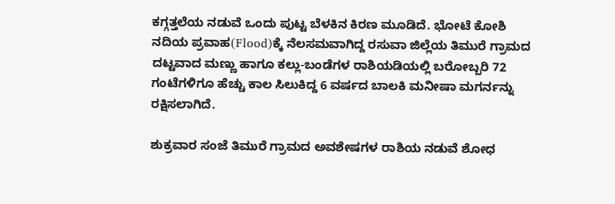ಕಗ್ಗತ್ತಲೆಯ ನಡುವೆ ಒಂದು ಪುಟ್ಟ ಬೆಳಕಿನ ಕಿರಣ ಮೂಡಿದೆ. ಭೋಟೆ ಕೋಶಿ ನದಿಯ ಪ್ರವಾಹ(Flood)ಕ್ಕೆ ನೆಲಸಮವಾಗಿದ್ದ ರಸುವಾ ಜಿಲ್ಲೆಯ ತಿಮುರೆ ಗ್ರಾಮದ ದಟ್ಟವಾದ ಮಣ್ಣು ಹಾಗೂ ಕಲ್ಲು-ಬಂಡೆಗಳ ರಾಶಿಯಡಿಯಲ್ಲಿ ಬರೋಬ್ಬರಿ 72 ಗಂಟೆಗಳಿಗೂ ಹೆಚ್ಚು ಕಾಲ ಸಿಲುಕಿದ್ದ 6 ವರ್ಷದ ಬಾಲಕಿ ಮನೀಷಾ ಮಗರ್ನನ್ನು ರಕ್ಷಿಸಲಾಗಿದೆ.

ಶುಕ್ರವಾರ ಸಂಜೆ ತಿಮುರೆ ಗ್ರಾಮದ ಅವಶೇಷಗಳ ರಾಶಿಯ ನಡುವೆ ಶೋಧ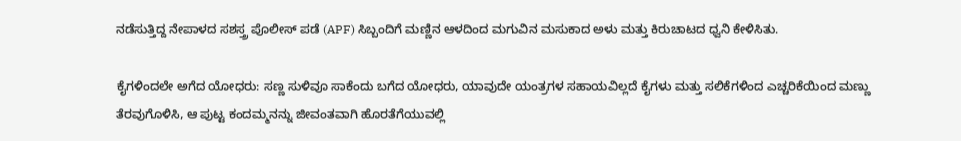ನಡೆಸುತ್ತಿದ್ದ ನೇಪಾಳದ ಸಶಸ್ತ್ರ ಪೊಲೀಸ್ ಪಡೆ (APF) ಸಿಬ್ಬಂದಿಗೆ ಮಣ್ಣಿನ ಆಳದಿಂದ ಮಗುವಿನ ಮಸುಕಾದ ಅಳು ಮತ್ತು ಕಿರುಚಾಟದ ಧ್ವನಿ ಕೇಳಿಸಿತು.

ಕೈಗಳಿಂದಲೇ ಅಗೆದ ಯೋಧರು: ಸಣ್ಣ ಸುಳಿವೂ ಸಾಕೆಂದು ಬಗೆದ ಯೋಧರು, ಯಾವುದೇ ಯಂತ್ರಗಳ ಸಹಾಯವಿಲ್ಲದೆ ಕೈಗಳು ಮತ್ತು ಸಲಿಕೆಗಳಿಂದ ಎಚ್ಚರಿಕೆಯಿಂದ ಮಣ್ಣು ತೆರವುಗೊಳಿಸಿ, ಆ ಪುಟ್ಟ ಕಂದಮ್ಮನನ್ನು ಜೀವಂತವಾಗಿ ಹೊರತೆಗೆಯುವಲ್ಲಿ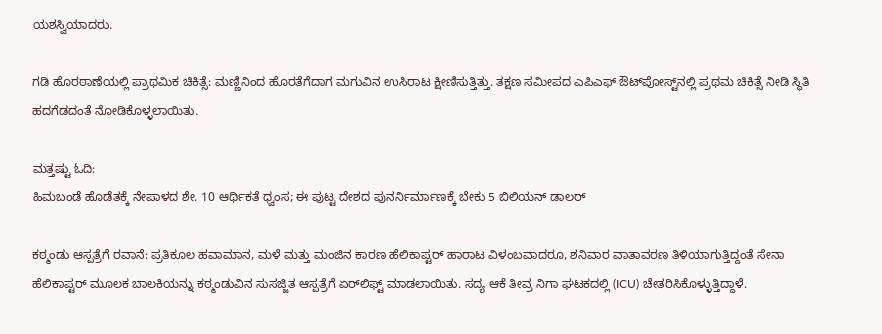ಯಶಸ್ವಿಯಾದರು.

ಗಡಿ ಹೊರಠಾಣೆಯಲ್ಲಿ ಪ್ರಾಥಮಿಕ ಚಿಕಿತ್ಸೆ: ಮಣ್ಣಿನಿಂದ ಹೊರತೆಗೆದಾಗ ಮಗುವಿನ ಉಸಿರಾಟ ಕ್ಷೀಣಿಸುತ್ತಿತ್ತು. ತಕ್ಷಣ ಸಮೀಪದ ಎಪಿಎಫ್ ಔಟ್‌ಪೋಸ್ಟ್‌ನಲ್ಲಿ ಪ್ರಥಮ ಚಿಕಿತ್ಸೆ ನೀಡಿ ಸ್ಥಿತಿ ಹದಗೆಡದಂತೆ ನೋಡಿಕೊಳ್ಳಲಾಯಿತು.

ಮತ್ತಷ್ಟು ಓದಿ:
ಹಿಮಬಂಡೆ ಹೊಡೆತಕ್ಕೆ ನೇಪಾಳದ ಶೇ. 10 ಆರ್ಥಿಕತೆ ಧ್ವಂಸ; ಈ ಪುಟ್ಟ ದೇಶದ ಪುನರ್ನಿರ್ಮಾಣಕ್ಕೆ ಬೇಕು 5 ಬಿಲಿಯನ್ ಡಾಲರ್

ಕಠ್ಮಂಡು ಆಸ್ಪತ್ರೆಗೆ ರವಾನೆ: ಪ್ರತಿಕೂಲ ಹವಾಮಾನ, ಮಳೆ ಮತ್ತು ಮಂಜಿನ ಕಾರಣ ಹೆಲಿಕಾಪ್ಟರ್ ಹಾರಾಟ ವಿಳಂಬವಾದರೂ, ಶನಿವಾರ ವಾತಾವರಣ ತಿಳಿಯಾಗುತ್ತಿದ್ದಂತೆ ಸೇನಾ ಹೆಲಿಕಾಪ್ಟರ್ ಮೂಲಕ ಬಾಲಕಿಯನ್ನು ಕಠ್ಮಂಡುವಿನ ಸುಸಜ್ಜಿತ ಆಸ್ಪತ್ರೆಗೆ ಏರ್‌ಲಿಫ್ಟ್ ಮಾಡಲಾಯಿತು. ಸದ್ಯ ಆಕೆ ತೀವ್ರ ನಿಗಾ ಘಟಕದಲ್ಲಿ (ICU) ಚೇತರಿಸಿಕೊಳ್ಳುತ್ತಿದ್ದಾಳೆ.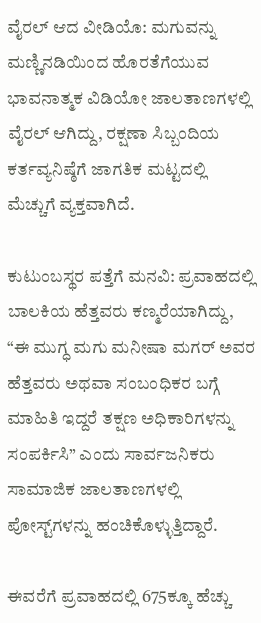ವೈರಲ್ ಆದ ವೀಡಿಯೊ: ಮಗುವನ್ನು ಮಣ್ಣಿನಡಿಯಿಂದ ಹೊರತೆಗೆಯುವ ಭಾವನಾತ್ಮಕ ವಿಡಿಯೋ ಜಾಲತಾಣಗಳಲ್ಲಿ ವೈರಲ್ ಆಗಿದ್ದು, ರಕ್ಷಣಾ ಸಿಬ್ಬಂದಿಯ ಕರ್ತವ್ಯನಿಷ್ಠೆಗೆ ಜಾಗತಿಕ ಮಟ್ಟದಲ್ಲಿ ಮೆಚ್ಚುಗೆ ವ್ಯಕ್ತವಾಗಿದೆ.

ಕುಟುಂಬಸ್ಥರ ಪತ್ತೆಗೆ ಮನವಿ: ಪ್ರವಾಹದಲ್ಲಿ ಬಾಲಕಿಯ ಹೆತ್ತವರು ಕಣ್ಮರೆಯಾಗಿದ್ದು, “ಈ ಮುಗ್ಧ ಮಗು ಮನೀಷಾ ಮಗರ್ ಅವರ ಹೆತ್ತವರು ಅಥವಾ ಸಂಬಂಧಿಕರ ಬಗ್ಗೆ ಮಾಹಿತಿ ಇದ್ದರೆ ತಕ್ಷಣ ಅಧಿಕಾರಿಗಳನ್ನು ಸಂಪರ್ಕಿಸಿ” ಎಂದು ಸಾರ್ವಜನಿಕರು ಸಾಮಾಜಿಕ ಜಾಲತಾಣಗಳಲ್ಲಿ ಪೋಸ್ಟ್‌ಗಳನ್ನು ಹಂಚಿಕೊಳ್ಳುತ್ತಿದ್ದಾರೆ.

ಈವರೆಗೆ ಪ್ರವಾಹದಲ್ಲಿ 675ಕ್ಕೂ ಹೆಚ್ಚು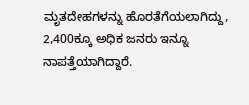ಮೃತದೇಹಗಳನ್ನು ಹೊರತೆಗೆಯಲಾಗಿದ್ದು, 2,400ಕ್ಕೂ ಅಧಿಕ ಜನರು ಇನ್ನೂ ನಾಪತ್ತೆಯಾಗಿದ್ದಾರೆ.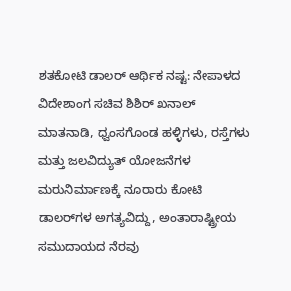ಶತಕೋಟಿ ಡಾಲರ್ ಆರ್ಥಿಕ ನಷ್ಟ: ನೇಪಾಳದ ವಿದೇಶಾಂಗ ಸಚಿವ ಶಿಶಿರ್ ಖನಾಲ್ ಮಾತನಾಡಿ, ಧ್ವಂಸಗೊಂಡ ಹಳ್ಳಿಗಳು, ರಸ್ತೆಗಳು ಮತ್ತು ಜಲವಿದ್ಯುತ್ ಯೋಜನೆಗಳ ಮರುನಿರ್ಮಾಣಕ್ಕೆ ನೂರಾರು ಕೋಟಿ ಡಾಲರ್‌ಗಳ ಅಗತ್ಯವಿದ್ದು, ಅಂತಾರಾಷ್ಟ್ರೀಯ ಸಮುದಾಯದ ನೆರವು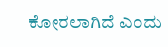ಕೋರಲಾಗಿದೆ ಎಂದು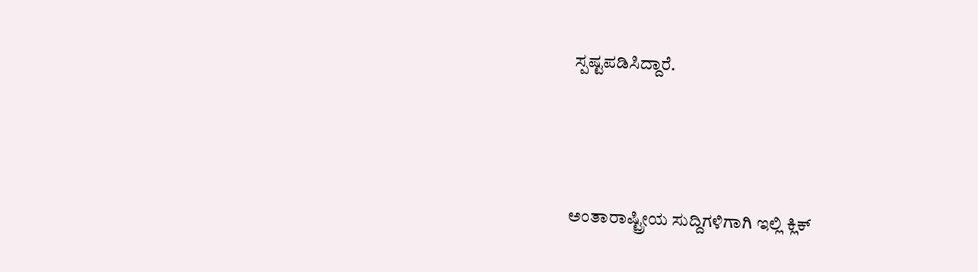ಸ್ಪಷ್ಟಪಡಿಸಿದ್ದಾರೆ.



ಅಂತಾರಾಷ್ಟ್ರೀಯ ಸುದ್ದಿಗಳಿಗಾಗಿ ಇಲ್ಲಿ ಕ್ಲಿಕ್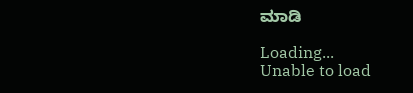ಮಾಡಿ

Loading...
Unable to load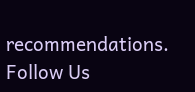recommendations.
Follow Us